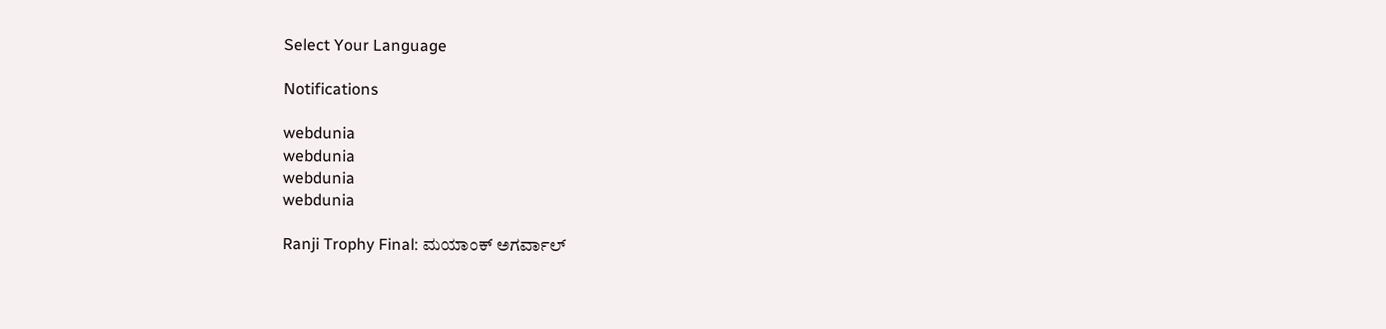Select Your Language

Notifications

webdunia
webdunia
webdunia
webdunia

Ranji Trophy Final: ಮಯಾಂಕ್ ಅಗರ್ವಾಲ್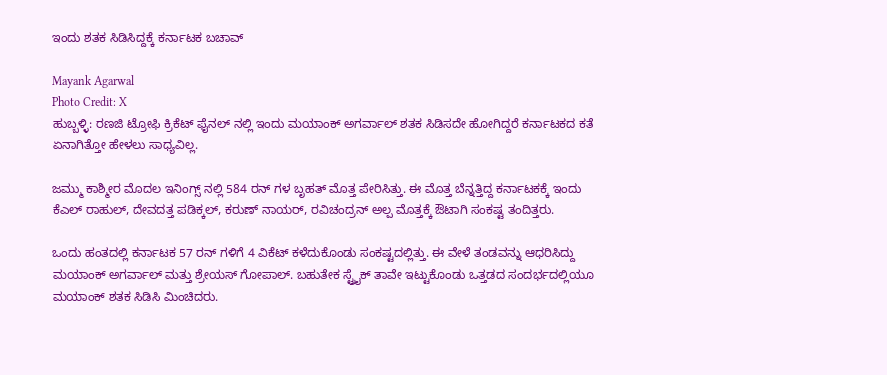ಇಂದು ಶತಕ ಸಿಡಿಸಿದ್ದಕ್ಕೆ ಕರ್ನಾಟಕ ಬಚಾವ್

Mayank Agarwal
Photo Credit: X
ಹುಬ್ಬಳ್ಳಿ: ರಣಜಿ ಟ್ರೋಫಿ ಕ್ರಿಕೆಟ್ ಫೈನಲ್ ನಲ್ಲಿ ಇಂದು ಮಯಾಂಕ್ ಅಗರ್ವಾಲ್ ಶತಕ ಸಿಡಿಸದೇ ಹೋಗಿದ್ದರೆ ಕರ್ನಾಟಕದ ಕತೆ ಏನಾಗಿತ್ತೋ ಹೇಳಲು ಸಾಧ್ಯವಿಲ್ಲ.

ಜಮ್ಮು ಕಾಶ್ಮೀರ ಮೊದಲ ಇನಿಂಗ್ಸ್ ನಲ್ಲಿ 584 ರನ್ ಗಳ ಬೃಹತ್ ಮೊತ್ತ ಪೇರಿಸಿತ್ತು. ಈ ಮೊತ್ತ ಬೆನ್ನತ್ತಿದ್ದ ಕರ್ನಾಟಕಕ್ಕೆ ಇಂದು ಕೆಎಲ್ ರಾಹುಲ್, ದೇವದತ್ತ ಪಡಿಕ್ಕಲ್, ಕರುಣ್ ನಾಯರ್, ರವಿಚಂದ್ರನ್ ಅಲ್ಪ ಮೊತ್ತಕ್ಕೆ ಔಟಾಗಿ ಸಂಕಷ್ಟ ತಂದಿತ್ತರು.

ಒಂದು ಹಂತದಲ್ಲಿ ಕರ್ನಾಟಕ 57 ರನ್ ಗಳಿಗೆ 4 ವಿಕೆಟ್ ಕಳೆದುಕೊಂಡು ಸಂಕಷ್ಟದಲ್ಲಿತ್ತು. ಈ ವೇಳೆ ತಂಡವನ್ನು ಆಧರಿಸಿದ್ದು ಮಯಾಂಕ್ ಅಗರ್ವಾಲ್ ಮತ್ತು ಶ್ರೇಯಸ್ ಗೋಪಾಲ್. ಬಹುತೇಕ ಸ್ಟ್ರೈಕ್ ತಾವೇ ಇಟ್ಟುಕೊಂಡು ಒತ್ತಡದ ಸಂದರ್ಭದಲ್ಲಿಯೂ ಮಯಾಂಕ್ ಶತಕ ಸಿಡಿಸಿ ಮಿಂಚಿದರು.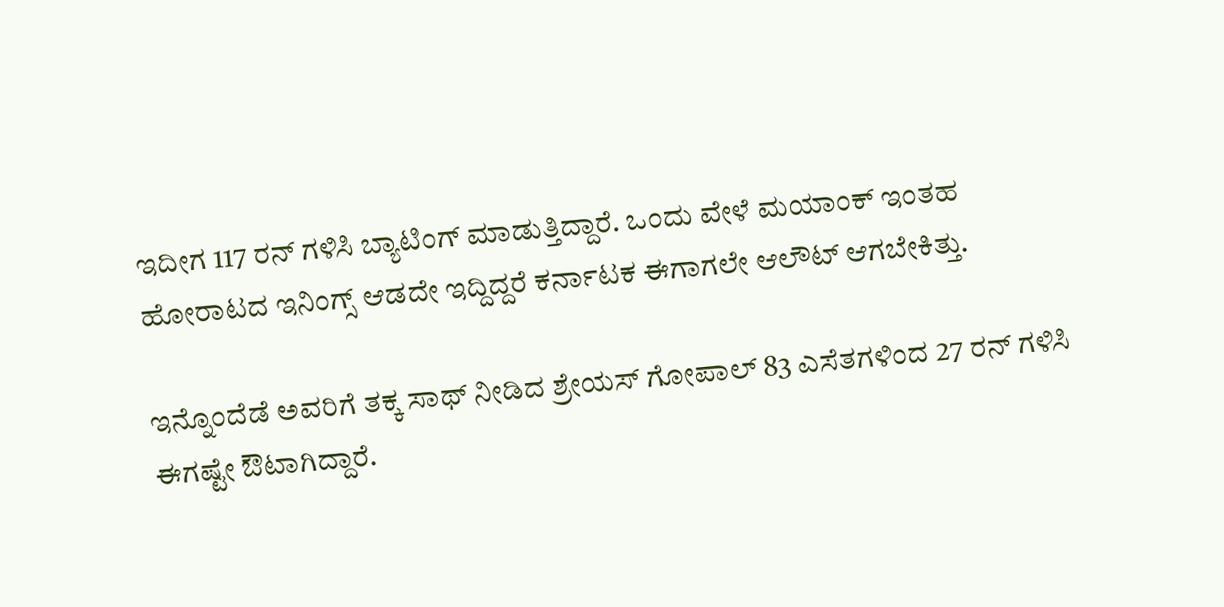ಇದೀಗ 117 ರನ್ ಗಳಿಸಿ ಬ್ಯಾಟಿಂಗ್ ಮಾಡುತ್ತಿದ್ದಾರೆ. ಒಂದು ವೇಳೆ ಮಯಾಂಕ್ ಇಂತಹ ಹೋರಾಟದ ಇನಿಂಗ್ಸ್ ಆಡದೇ ಇದ್ದಿದ್ದರೆ ಕರ್ನಾಟಕ ಈಗಾಗಲೇ ಆಲೌಟ್ ಆಗಬೇಕಿತ್ತು.

ಇನ್ನೊಂದೆಡೆ ಅವರಿಗೆ ತಕ್ಕ ಸಾಥ್ ನೀಡಿದ ಶ್ರೇಯಸ್ ಗೋಪಾಲ್ 83 ಎಸೆತಗಳಿಂದ 27 ರನ್ ಗಳಿಸಿ ಈಗಷ್ಟೇ ಔಟಾಗಿದ್ದಾರೆ.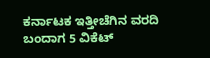ಕರ್ನಾಟಕ ಇತ್ತೀಚೆಗಿನ ವರದಿ ಬಂದಾಗ 5 ವಿಕೆಟ್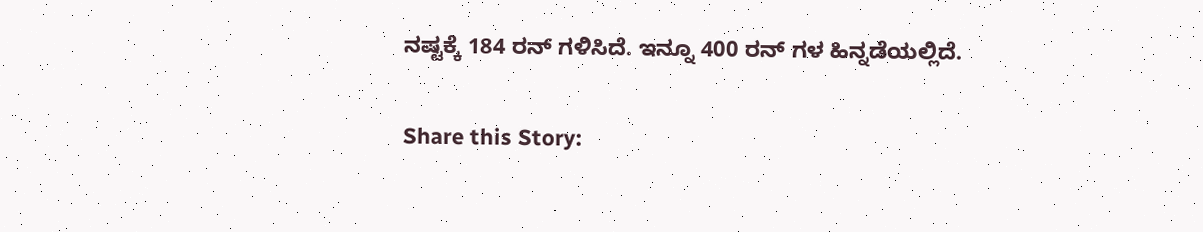ನಷ್ಟಕ್ಕೆ 184 ರನ್ ಗಳಿಸಿದೆ. ಇನ್ನೂ 400 ರನ್ ಗಳ ಹಿನ್ನಡೆಯಲ್ಲಿದೆ.

Share this Story: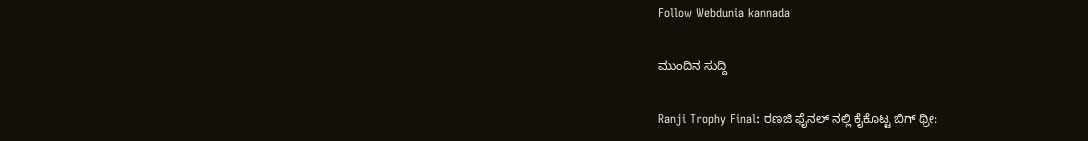Follow Webdunia kannada

ಮುಂದಿನ ಸುದ್ದಿ

Ranji Trophy Final: ರಣಜಿ ಫೈನಲ್ ನಲ್ಲಿ ಕೈಕೊಟ್ಟ ಬಿಗ್ ಥ್ರೀ: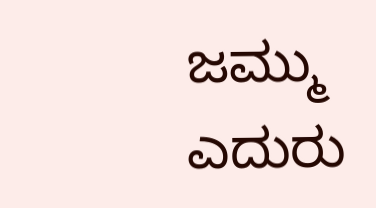ಜಮ್ಮು ಎದುರು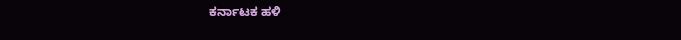ಕರ್ನಾಟಕ ಹಳಿ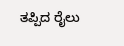ತಪ್ಪಿದ ರೈಲು